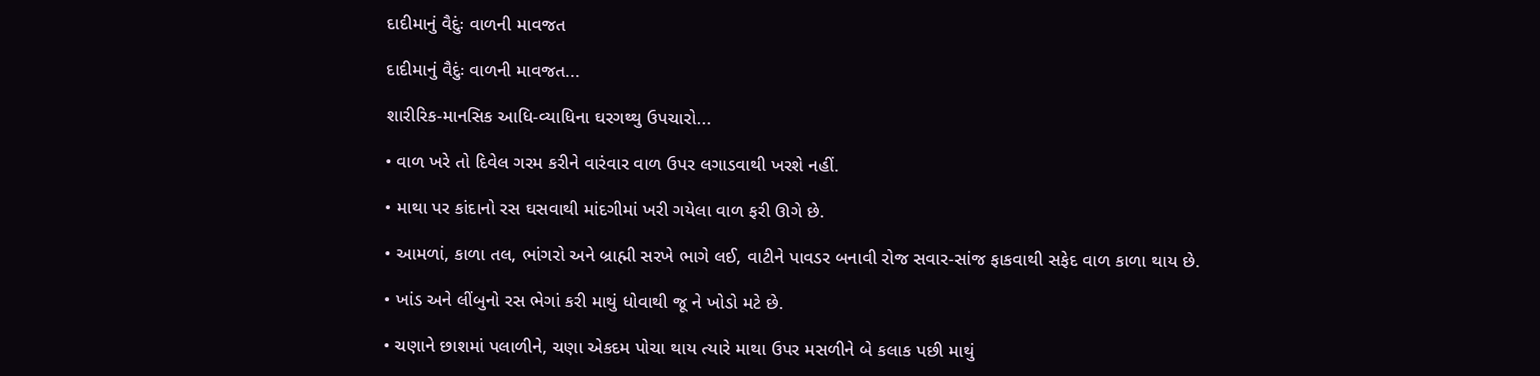દાદીમાનું વૈદુંઃ વાળની માવજત

દાદીમાનું વૈદુંઃ વાળની માવજત...

શારીરિક-માનસિક આધિ-વ્યાધિના ઘરગથ્થુ ઉપચારો...

• વાળ ખરે તો દિવેલ ગરમ કરીને વારંવાર વાળ ઉપર લગાડવાથી ખરશે નહીં.

• માથા પર કાંદાનો રસ ઘસવાથી માંદગીમાં ખરી ગયેલા વાળ ફરી ઊગે છે.

• આમળાં, કાળા તલ, ભાંગરો અને બ્રાહ્મી સરખે ભાગે લઈ, વાટીને પાવડર બનાવી રોજ સવાર-સાંજ ફાકવાથી સફેદ વાળ કાળા થાય છે.

• ખાંડ અને લીંબુનો રસ ભેગાં કરી માથું ધોવાથી જૂ ને ખોડો મટે છે.

• ચણાને છાશમાં પલાળીને, ચણા એકદમ પોચા થાય ત્યારે માથા ઉપર મસળીને બે કલાક પછી માથું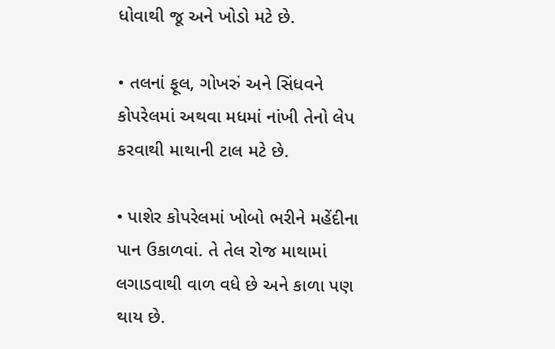ધોવાથી જૂ અને ખોડો મટે છે.

• તલનાં ફૂલ, ગોખરું અને સિંધવને કોપરેલમાં અથવા મધમાં નાંખી તેનો લેપ કરવાથી માથાની ટાલ મટે છે.

• પાશેર કોપરેલમાં ખોબો ભરીને મહેંદીના પાન ઉકાળવાં. તે તેલ રોજ માથામાં લગાડવાથી વાળ વધે છે અને કાળા પણ થાય છે.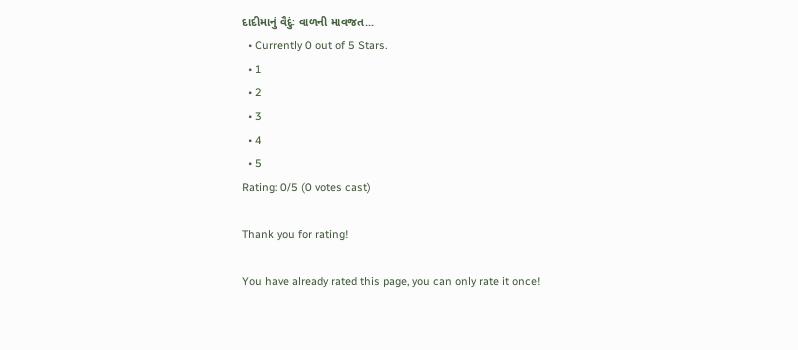દાદીમાનું વૈદુંઃ વાળની માવજત...
  • Currently 0 out of 5 Stars.
  • 1
  • 2
  • 3
  • 4
  • 5
Rating: 0/5 (0 votes cast)

Thank you for rating!

You have already rated this page, you can only rate it once!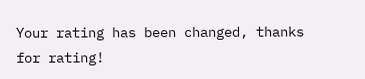Your rating has been changed, thanks for rating!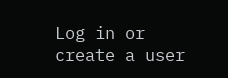Log in or create a user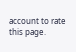account to rate this page.